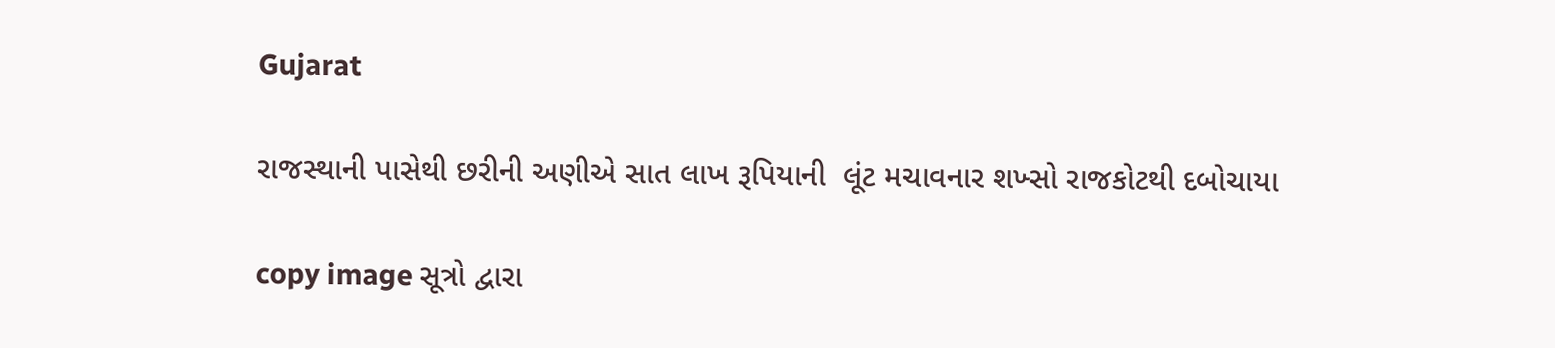Gujarat

રાજસ્થાની પાસેથી છરીની અણીએ સાત લાખ રૂપિયાની  લૂંટ મચાવનાર શખ્સો રાજકોટથી દબોચાયા

copy image સૂત્રો દ્વારા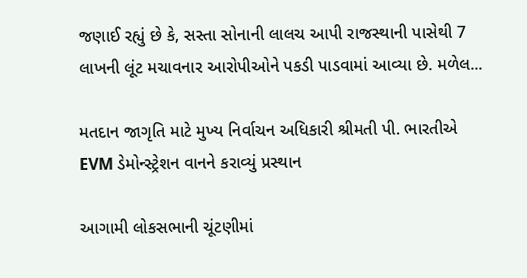જણાઈ રહ્યું છે કે, સસ્તા સોનાની લાલચ આપી રાજસ્થાની પાસેથી 7 લાખની લૂંટ મચાવનાર આરોપીઓને પકડી પાડવામાં આવ્યા છે. મળેલ...

મતદાન જાગૃતિ માટે મુખ્ય નિર્વાચન અધિકારી શ્રીમતી પી. ભારતીએ EVM ડેમોન્સ્ટ્રેશન વાનને કરાવ્યું પ્રસ્થાન

આગામી લોકસભાની ચૂંટણીમાં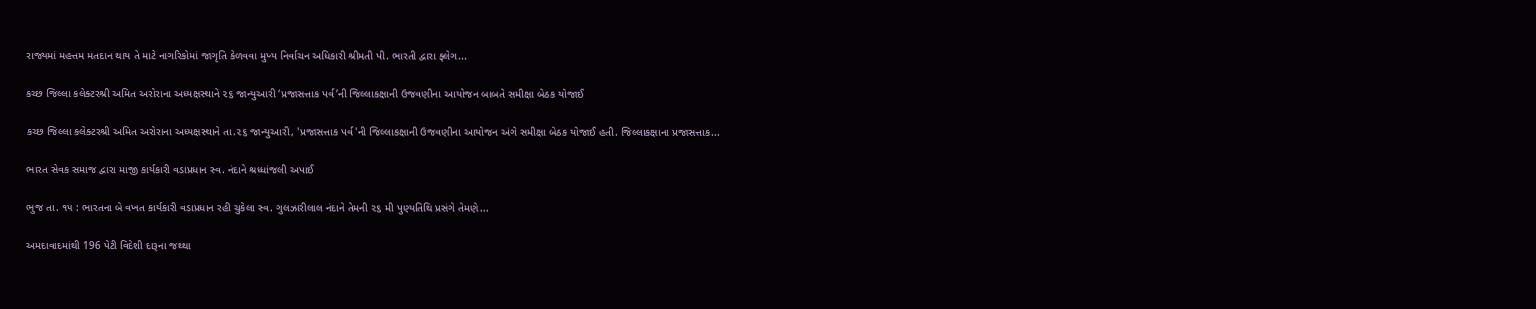રાજ્યમાં મહત્તમ મતદાન થાય તે માટે નાગરિકોમાં જાગૃતિ કેળવવા મુખ્ય નિર્વાચન અધિકારી શ્રીમતી પી. ભારતી દ્વારા ફ્લેગ...

કચ્છ જિલ્લા કલેક્ટરશ્રી અમિત અરોરાના અધ્યક્ષસ્થાને ૨૬ જાન્યુઆરી ‘પ્રજાસત્તાક પર્વ’ની જિલ્લાકક્ષાની ઉજવણીના આયોજન બાબતે સમીક્ષા બેઠક યોજાઈ

કચ્છ જિલ્લા કલેક્ટરશ્રી અમિત અરોરાના અધ્યક્ષસ્થાને તા.૨૬ જાન્યુઆરી, 'પ્રજાસત્તાક પર્વ'ની જિલ્લાકક્ષાની ઉજવણીના આયોજન અંગે સમીક્ષા બેઠક યોજાઈ હતી. જિલ્લાકક્ષાના પ્રજાસત્તાક...

ભારત સેવક સમાજ દ્વારા માજી કાર્યકારી વડાપ્રધાન સ્વ. નંદાને શ્રધ્ધાંજલી અપાઈ

ભુજ તા. ૧૫ : ભારતના બે વખત કાર્યકારી વડાપ્રધાન રહી ચુકેલા સ્વ. ગુલઝારીલાલ નંદાને તેમની ૨૬ મી પુણ્યતિથિ પ્રસંગે તેમણે...

અમદાવાદમાંથી 196 પેટી વિદેશી દારૂના જથ્થા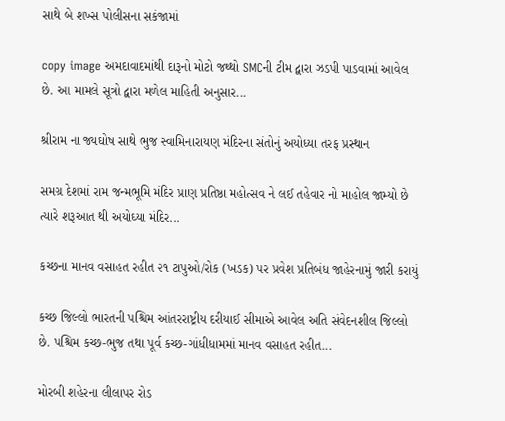સાથે બે શખ્સ પોલીસના સકંજામાં

copy image અમદાવાદમાંથી દારૂનો મોટો જથ્થો SMCની ટીમ દ્વારા ઝડપી પાડવામાં આવેલ છે. આ મામલે સૂત્રો દ્વારા મળેલ માહિતી અનુસાર...

શ્રીરામ ના જ્યઘોષ સાથે ભુજ સ્વામિનારાયણ મંદિરના સંતોનું અયોધ્યા તરફ પ્રસ્થાન

સમગ્ર દેશમાં રામ જન્મભૂમિ મંદિર પ્રાણ પ્રતિષ્ઠા મહોત્સવ ને લઈ તહેવાર નો માહોલ જામ્યો છે ત્યારે શરૂઆત થી અયોઘ્યા મંદિર...

કચ્છના માનવ વસાહત રહીત ૨૧ ટાપુઓ/રોક (ખડક) પર પ્રવેશ પ્રતિબંધ જાહેરનામું જારી કરાયું

કચ્છ જિલ્લો ભારતની પશ્ચિમ આંતરરાષ્ટ્રીય દરીયાઈ સીમાએ આવેલ અતિ સંવેદનશીલ જિલ્લો છે. પશ્ચિમ કચ્છ-ભુજ તથા પૂર્વ કચ્છ-ગાંધીધામમાં માનવ વસાહત રહીત...

મોરબી શહેરના લીલાપર રોડ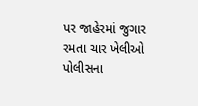પર જાહેરમાં જુગાર રમતા ચાર ખેલીઓ પોલીસના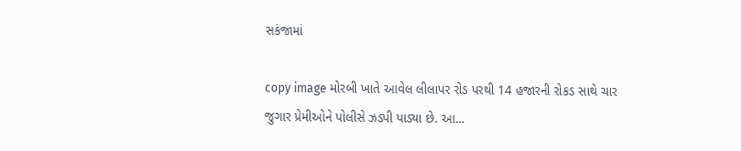સકંજામાં

copy image મોરબી ખાતે આવેલ લીલાપર રોડ પરથી 14 હજારની રોકડ સાથે ચાર જુગાર પ્રેમીઓને પોલીસે ઝડપી પાડ્યા છે. આ...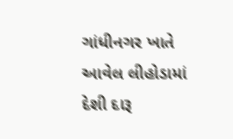ગાંધીનગર ખાતે આવેલ લીહોડામાં દેશી દારૂ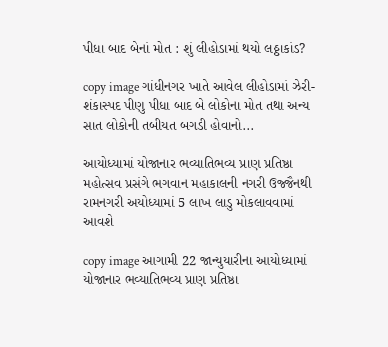પીધા બાદ બેનાં મોત : શું લીહોડામાં થયો લઠ્ઠાકાંડ?

copy image ગાંધીનગર ખાતે આવેલ લીહોડામાં ઝેરી-શંકાસ્પદ પીણુ પીધા બાદ બે લોકોના મોત તથા અન્ય સાત લોકોની તબીયત બગડી હોવાનો...

આયોધ્યામાં યોજાનાર ભવ્યાતિભવ્ય પ્રાણ પ્રતિષ્ઠા મહોત્સવ પ્રસંગે ભગવાન મહાકાલની નગરી ઉજ્જૈનથી રામનગરી અયોધ્યામાં 5 લાખ લાડુ મોકલાવવામાં આવશે

copy image આગામી 22 જાન્યુયારીના આયોધ્યામાં યોજાનાર ભવ્યાતિભવ્ય પ્રાણ પ્રતિષ્ઠા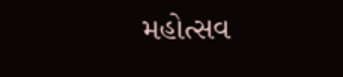મહોત્સવ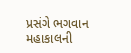પ્રસંગે ભગવાન મહાકાલની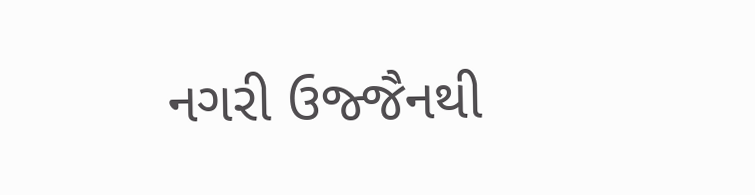નગરી ઉજ્જૈનથી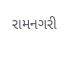રામનગરી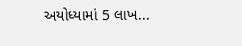અયોધ્યામાં 5 લાખ...